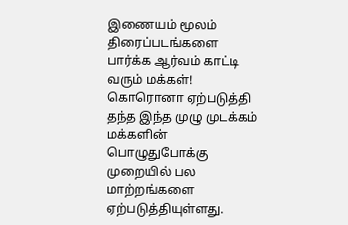இணையம் மூலம் திரைப்படங்களை பார்க்க ஆர்வம் காட்டி வரும் மக்கள்!
கொரொனா ஏற்படுத்தி தந்த இந்த முழு முடக்கம் மக்களின் பொழுதுபோக்கு முறையில் பல மாற்றங்களை ஏற்படுத்தியுள்ளது.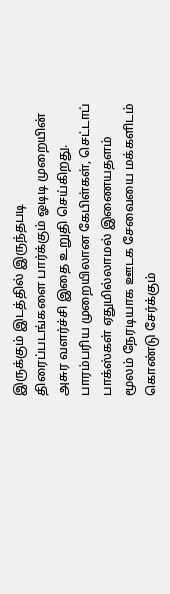இருக்கும் இடத்தில் இருந்தபடி திரைப்படங்களை பார்க்கும் ஓடிடி முறையின் அசுர வளர்ச்சி இதை உறுதி செய்கிறது. பாரம்பரிய முறையிலான கேபிள்கள், செட்டாப் பாக்ஸ்கள் ஏதுமில்லாமல் இணையதளம் மூலம் நேரடியாக ஊடக சேவையை மக்களிடம் கொண்டு சேர்க்கும்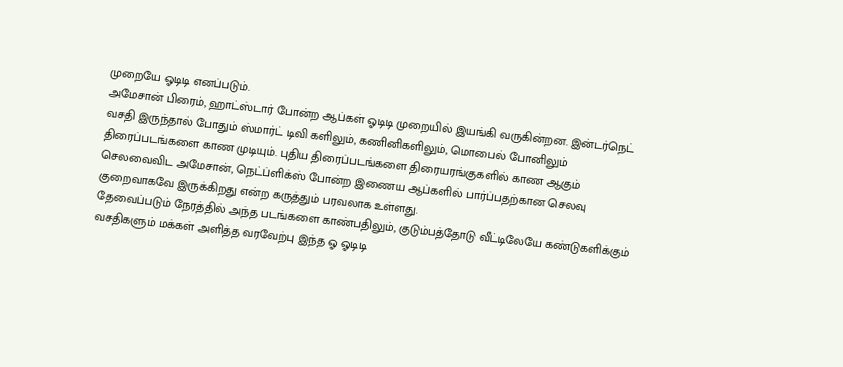முறையே ஓடிடி எனப்படும்.
அமேசான் பிரைம், ஹாட்ஸ்டார் போன்ற ஆப்கள் ஓடிடி முறையில் இயங்கி வருகின்றன. இன்டர்நெட் வசதி இருந்தால் போதும் ஸ்மார்ட் டிவி களிலும், கணினிகளிலும், மொபைல் போனிலும் திரைப்படங்களை காண முடியும். புதிய திரைப்படங்களை திரையரங்குகளில் காண ஆகும் செலவைவிட அமேசான், நெட்ப்ளிக்ஸ் போன்ற இணைய ஆப்களில் பார்ப்பதற்கான செலவு குறைவாகவே இருக்கிறது என்ற கருத்தும் பரவலாக உள்ளது.
தேவைப்படும் நேரத்தில் அந்த படங்களை காண்பதிலும், குடும்பத்தோடு வீட்டிலேயே கண்டுகளிக்கும் வசதிகளும் மக்கள் அளித்த வரவேற்பு இந்த ஓ ஓடிடி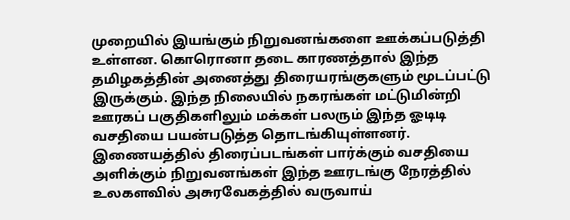முறையில் இயங்கும் நிறுவனங்களை ஊக்கப்படுத்தி உள்ளன. கொரொனா தடை காரணத்தால் இந்த தமிழகத்தின் அனைத்து திரையரங்குகளும் மூடப்பட்டு இருக்கும். இந்த நிலையில் நகரங்கள் மட்டுமின்றி ஊரகப் பகுதிகளிலும் மக்கள் பலரும் இந்த ஓடிடி வசதியை பயன்படுத்த தொடங்கியுள்ளனர்.
இணையத்தில் திரைப்படங்கள் பார்க்கும் வசதியை அளிக்கும் நிறுவனங்கள் இந்த ஊரடங்கு நேரத்தில் உலகளவில் அசுரவேகத்தில் வருவாய்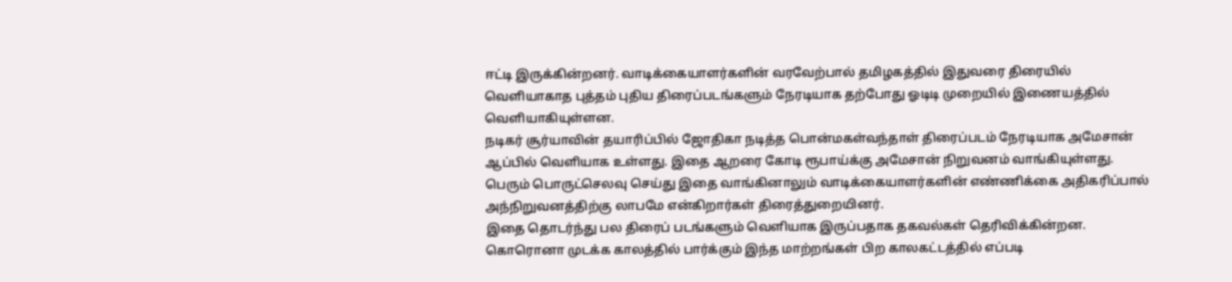ஈட்டி இருக்கின்றனர். வாடிக்கையாளர்களின் வரவேற்பால் தமிழகத்தில் இதுவரை திரையில் வெளியாகாத புத்தம் புதிய திரைப்படங்களும் நேரடியாக தற்போது ஓடிடி முறையில் இணையத்தில் வெளியாகியுள்ளன.
நடிகர் சூர்யாவின் தயாரிப்பில் ஜோதிகா நடித்த பொன்மகள்வந்தாள் திரைப்படம் நேரடியாக அமேசான் ஆப்பில் வெளியாக உள்ளது. இதை ஆறரை கோடி ரூபாய்க்கு அமேசான் நிறுவனம் வாங்கியுள்ளது. பெரும் பொருட்செலவு செய்து இதை வாங்கினாலும் வாடிக்கையாளர்களின் எண்ணிக்கை அதிகரிப்பால் அந்நிறுவனத்திற்கு லாபமே என்கிறார்கள் திரைத்துறையினர்.
இதை தொடர்ந்து பல திரைப் படங்களும் வெளியாக இருப்பதாக தகவல்கள் தெரிவிக்கின்றன. கொரொனா முடக்க காலத்தில் பார்க்கும் இந்த மாற்றங்கள் பிற காலகட்டத்தில் எப்படி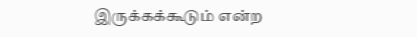இருக்கக்கூடும் என்ற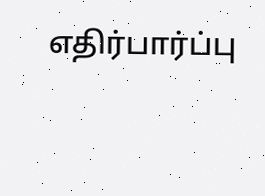எதிர்பார்ப்பு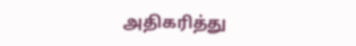அதிகரித்து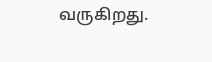வருகிறது.